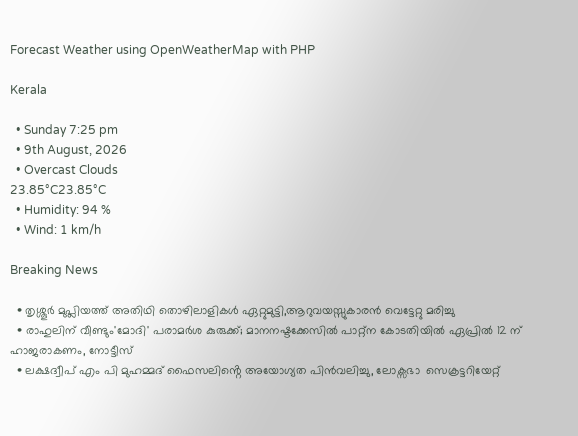Forecast Weather using OpenWeatherMap with PHP

Kerala

  • Sunday 7:25 pm
  • 9th August, 2026
  • Overcast Clouds
23.85°C23.85°C
  • Humidity: 94 %
  • Wind: 1 km/h

Breaking News

  • തൃശ്ശൂർ മുപ്ലിയത്ത് അതിഥി തൊഴിലാളികൾ ഏറ്റുമുട്ടി,ആറുവയസ്സുകാരൻ വെട്ടേറ്റു മരിച്ചു
  • രാഹുലിന് വീണ്ടും'മോദി' പരാമര്‍ശ കുരുക്ക്; മാനനഷ്ടക്കേസിൽ പാറ്റ്ന കോടതിയിൽ ഏപ്രിൽ 12 ന് ഹാജരാകണം, നോട്ടീസ്
  • ലക്ഷദ്വീപ് എം പി മുഹമ്മദ് ഫൈസലിൻ്റെ അയോഗ്യത പിൻവലിച്ചു, ലോക്സഭാ  സെക്രട്ടറിയേറ്റ്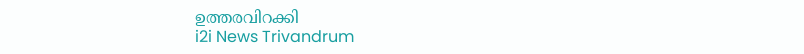ഉത്തരവിറക്കി
i2i News Trivandrum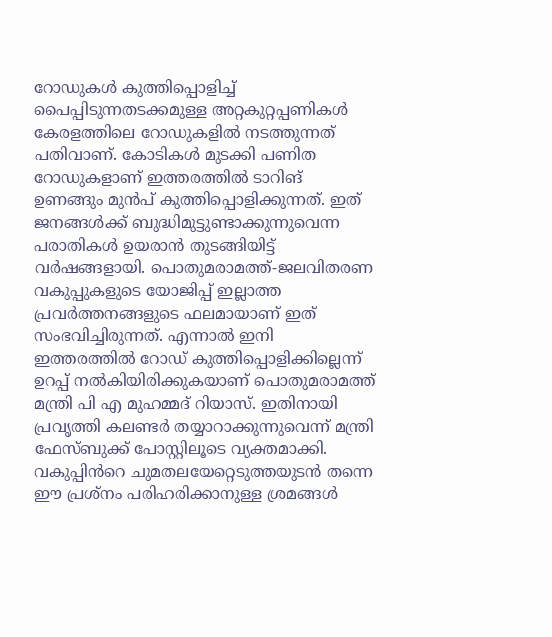റോഡുകൾ കുത്തിപ്പൊളിച്ച് പൈപ്പിടുന്നതടക്കമുള്ള അറ്റകുറ്റപ്പണികൾ കേരളത്തിലെ റോഡുകളിൽ നടത്തുന്നത് പതിവാണ്. കോടികൾ മുടക്കി പണിത റോഡുകളാണ് ഇത്തരത്തിൽ ടാറിങ് ഉണങ്ങും മുൻപ് കുത്തിപ്പൊളിക്കുന്നത്. ഇത് ജനങ്ങൾക്ക് ബുദ്ധിമുട്ടുണ്ടാക്കുന്നുവെന്ന പരാതികൾ ഉയരാൻ തുടങ്ങിയിട്ട് വർഷങ്ങളായി. പൊതുമരാമത്ത്-ജലവിതരണ വകുപ്പുകളുടെ യോജിപ്പ് ഇല്ലാത്ത പ്രവർത്തനങ്ങളുടെ ഫലമായാണ് ഇത് സംഭവിച്ചിരുന്നത്. എന്നാൽ ഇനി ഇത്തരത്തിൽ റോഡ് കുത്തിപ്പൊളിക്കില്ലെന്ന് ഉറപ്പ് നൽകിയിരിക്കുകയാണ് പൊതുമരാമത്ത് മന്ത്രി പി എ മുഹമ്മദ് റിയാസ്. ഇതിനായി പ്രവൃത്തി കലണ്ടർ തയ്യാറാക്കുന്നുവെന്ന് മന്ത്രി ഫേസ്ബുക്ക് പോസ്റ്റിലൂടെ വ്യക്തമാക്കി. വകുപ്പിൻറെ ചുമതലയേറ്റെടുത്തയുടൻ തന്നെ ഈ പ്രശ്നം പരിഹരിക്കാനുള്ള ശ്രമങ്ങൾ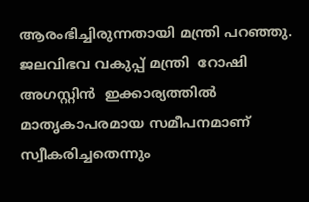ആരംഭിച്ചിരുന്നതായി മന്ത്രി പറഞ്ഞു. ജലവിഭവ വകുപ്പ് മന്ത്രി  റോഷി  അഗസ്റ്റിൻ  ഇക്കാര്യത്തിൽ  മാതൃകാപരമായ സമീപനമാണ് സ്വീകരിച്ചതെന്നും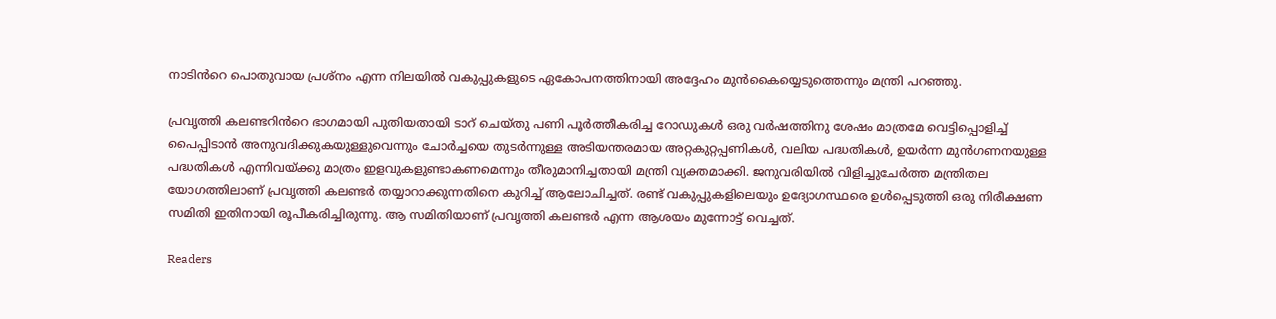നാടിൻറെ പൊതുവായ പ്രശ്നം എന്ന നിലയിൽ വകുപ്പുകളുടെ ഏകോപനത്തിനായി അദ്ദേഹം മുൻകൈയ്യെടുത്തെന്നും മന്ത്രി പറഞ്ഞു.

പ്രവൃത്തി കലണ്ടറിൻറെ ഭാഗമായി പുതിയതായി ടാറ് ചെയ്തു പണി പൂർത്തീകരിച്ച റോഡുകൾ ഒരു വർഷത്തിനു ശേഷം മാത്രമേ വെട്ടിപ്പൊളിച്ച് പൈപ്പിടാൻ അനുവദിക്കുകയുള്ളുവെന്നും ചോർച്ചയെ തുടർന്നുള്ള അടിയന്തരമായ അറ്റകുറ്റപ്പണികൾ, വലിയ പദ്ധതികൾ, ഉയർന്ന മുൻഗണനയുള്ള പദ്ധതികൾ എന്നിവയ്ക്കു മാത്രം ഇളവുകളുണ്ടാകണമെന്നും തീരുമാനിച്ചതായി മന്ത്രി വ്യക്തമാക്കി. ജനുവരിയിൽ വിളിച്ചുചേർ‌ത്ത മന്ത്രിതല യോഗത്തിലാണ് പ്രവൃത്തി കലണ്ടർ തയ്യാറാക്കുന്നതിനെ കുറിച്ച് ആലോചിച്ചത്. രണ്ട് വകുപ്പുകളിലെയും ഉദ്യോഗസ്ഥരെ ഉൾപ്പെടുത്തി ഒരു നിരീക്ഷണ സമിതി ഇതിനായി രൂപീകരിച്ചിരുന്നു. ആ സമിതിയാണ് പ്രവൃത്തി കലണ്ടർ എന്ന ആശയം മുന്നോട്ട് വെച്ചത്.

Readers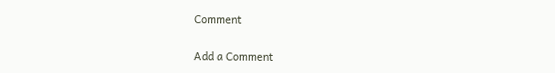Comment

Add a Comment